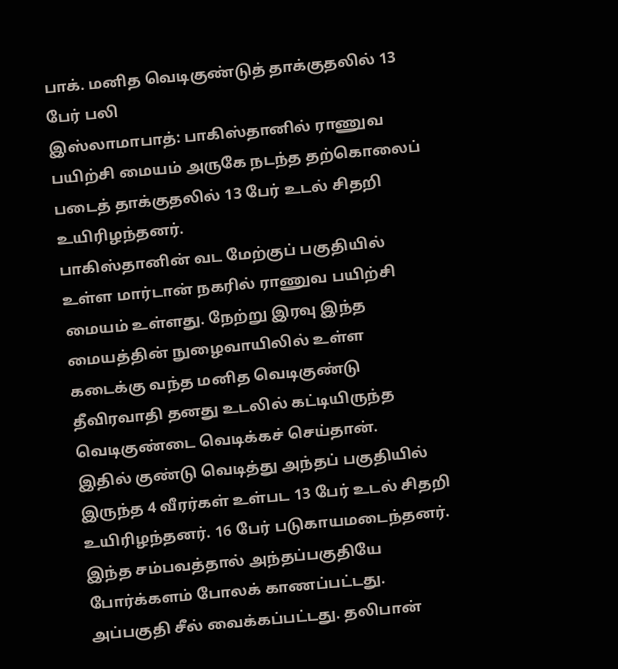பாக். மனித வெடிகுண்டுத் தாக்குதலில் 13 பேர் பலி
இஸ்லாமாபாத்: பாகிஸ்தானில் ராணுவ பயிற்சி மையம் அருகே நடந்த தற்கொலைப் படைத் தாக்குதலில் 13 பேர் உடல் சிதறி உயிரிழந்தனர்.
பாகிஸ்தானின் வட மேற்குப் பகுதியில் உள்ள மார்டான் நகரில் ராணுவ பயிற்சி மையம் உள்ளது. நேற்று இரவு இந்த மையத்தின் நுழைவாயிலில் உள்ள கடைக்கு வந்த மனித வெடிகுண்டு தீவிரவாதி தனது உடலில் கட்டியிருந்த வெடிகுண்டை வெடிக்கச் செய்தான்.
இதில் குண்டு வெடித்து அந்தப் பகுதியில் இருந்த 4 வீரர்கள் உள்பட 13 பேர் உடல் சிதறி உயிரிழந்தனர். 16 பேர் படுகாயமடைந்தனர்.
இந்த சம்பவத்தால் அந்தப்பகுதியே போர்க்களம் போலக் காணப்பட்டது. அப்பகுதி சீல் வைக்கப்பட்டது. தலிபான்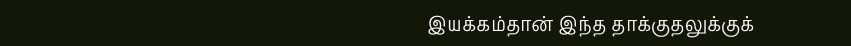இயக்கம்தான் இந்த தாக்குதலுக்குக்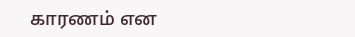காரணம் என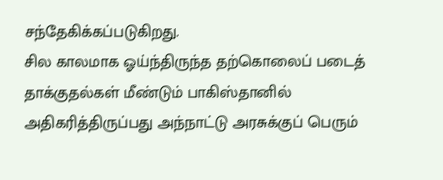சந்தேகிக்கப்படுகிறது.
சில காலமாக ஓய்ந்திருந்த தற்கொலைப் படைத் தாக்குதல்கள் மீண்டும் பாகிஸ்தானில் அதிகரித்திருப்பது அந்நாட்டு அரசுக்குப் பெரும்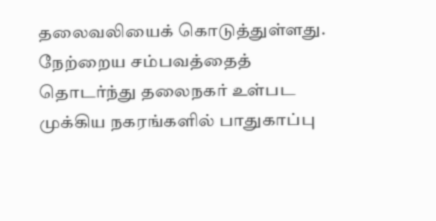தலைவலியைக் கொடுத்துள்ளது.
நேற்றைய சம்பவத்தைத் தொடர்ந்து தலைநகர் உள்பட முக்கிய நகரங்களில் பாதுகாப்பு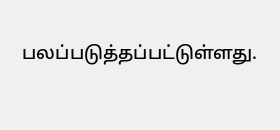பலப்படுத்தப்பட்டுள்ளது.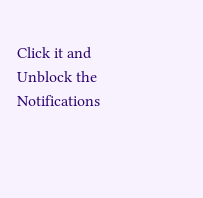Click it and Unblock the Notifications